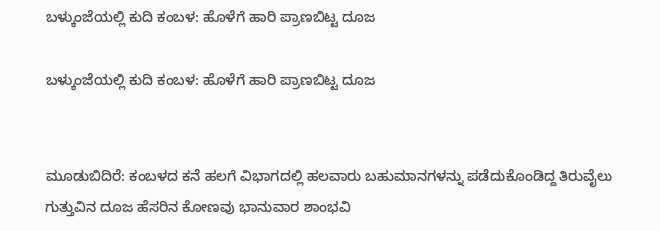ಬಳ್ಕುಂಜೆಯಲ್ಲಿ ಕುದಿ ಕಂಬಳ: ಹೊಳೆಗೆ ಹಾರಿ ಪ್ರಾಣಬಿಟ್ಟ ದೂಜ

ಬಳ್ಕುಂಜೆಯಲ್ಲಿ ಕುದಿ ಕಂಬಳ: ಹೊಳೆಗೆ ಹಾರಿ ಪ್ರಾಣಬಿಟ್ಟ ದೂಜ


ಮೂಡುಬಿದಿರೆ: ಕಂಬಳದ ಕನೆ ಹಲಗೆ ವಿಭಾಗದಲ್ಲಿ ಹಲವಾರು ಬಹುಮಾನಗಳನ್ನು ಪಡೆದುಕೊಂಡಿದ್ದ ತಿರುವೈಲು ಗುತ್ತುವಿನ ದೂಜ ಹೆಸರಿನ ಕೋಣವು ಭಾನುವಾರ ಶಾಂಭವಿ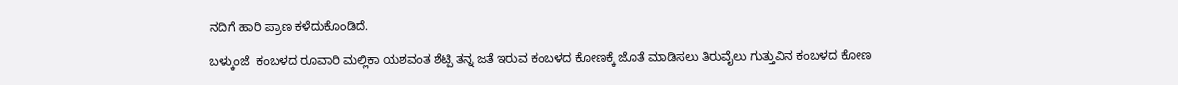ನದಿಗೆ ಹಾರಿ ಪ್ರಾಣ ಕಳೆದುಕೊಂಡಿದೆ.

ಬಳ್ಕುಂಜೆ  ಕಂಬಳದ ರೂವಾರಿ ಮಲ್ಲಿಕಾ ಯಶವಂತ ಶೆಟ್ಪಿ ತನ್ನ ಜತೆ ಇರುವ ಕಂಬಳದ ಕೋಣಕ್ಕೆ ಜೊತೆ ಮಾಡಿಸಲು ತಿರುವೈಲು ಗುತ್ತುವಿನ ಕಂಬಳದ ಕೋಣ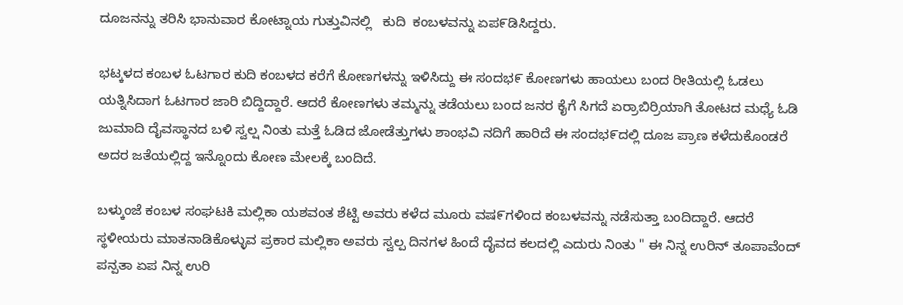ದೂಜನನ್ನು ತರಿಸಿ ಭಾನುವಾರ ಕೋಟ್ನಾಯ ಗುತ್ತುವಿನಲ್ಲಿ   ಕುದಿ  ಕಂಬಳವನ್ನು ಏಪ೯ಡಿಸಿದ್ದರು.

ಭಟ್ಕಳದ ಕಂಬಳ ಓಟಗಾರ ಕುದಿ ಕಂಬಳದ ಕರೆಗೆ ಕೋಣಗಳನ್ನು ಇಳಿಸಿದ್ದು ಈ ಸಂದಭ೯ ಕೋಣಗಳು ಹಾಯಲು ಬಂದ ರೀತಿಯಲ್ಲಿ ಓಡಲು ಯತ್ನಿಸಿದಾಗ ಓಟಗಾರ ಜಾರಿ ಬಿದ್ದಿದ್ದಾರೆ. ಆದರೆ ಕೋಣಗಳು ತಮ್ಮನ್ನು ತಡೆಯಲು ಬಂದ ಜನರ ಕೈಗೆ ಸಿಗದೆ ಏರ್ರಾಬಿರ್ರಿಯಾಗಿ ತೋಟದ ಮಧ್ಯೆ ಓಡಿ ಜುಮಾದಿ ದೈವಸ್ಥಾನದ ಬಳಿ ಸ್ವಲ್ಷ ನಿಂತು ಮತ್ತೆ ಓಡಿದ ಜೋಡೆತ್ತುಗಳು ಶಾಂಭವಿ ನದಿಗೆ ಹಾರಿದೆ ಈ ಸಂದಭ೯ದಲ್ಲಿ ದೂಜ ಪ್ರಾಣ ಕಳೆದುಕೊಂಡರೆ ಅದರ ಜತೆಯಲ್ಲಿದ್ದ ಇನ್ನೊಂದು ಕೋಣ ಮೇಲಕ್ಕೆ ಬಂದಿದೆ.

ಬಳ್ಕುಂಜೆ ಕಂಬಳ ಸಂಘಟಕಿ ಮಲ್ಲಿಕಾ ಯಶವಂತ ಶೆಟ್ಟಿ ಅವರು ಕಳೆದ ಮೂರು ವಷ೯ಗಳಿಂದ ಕಂಬಳವನ್ನು ನಡೆಸುತ್ತಾ ಬಂದಿದ್ದಾರೆ. ಆದರೆ ಸ್ಥಳೀಯರು ಮಾತನಾಡಿಕೊಳ್ಳುವ ಪ್ರಕಾರ ಮಲ್ಲಿಕಾ ಅವರು ಸ್ವಲ್ಪ ದಿನಗಳ ಹಿಂದೆ ದೈವದ ಕಲದಲ್ಲಿ ಎದುರು ನಿಂತು " ಈ ನಿನ್ನ ಉರಿನ್ ತೂಪಾವೆಂದ್ ಪನ್ಪತಾ ಏಪ ನಿನ್ನ ಉರಿ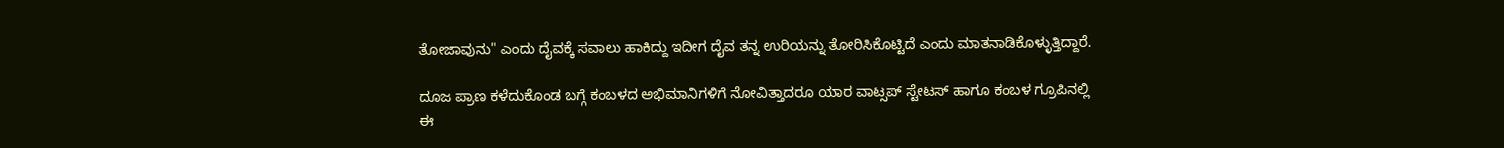ತೋಜಾವುನು" ಎಂದು ದೈವಕ್ಕೆ ಸವಾಲು ಹಾಕಿದ್ದು ಇದೀಗ ದೈವ ತನ್ನ ಉರಿಯನ್ನು ತೋರಿಸಿಕೊಟ್ಟಿದೆ ಎಂದು ಮಾತನಾಡಿಕೊಳ್ಳುತ್ತಿದ್ದಾರೆ.

ದೂಜ ಪ್ರಾಣ ಕಳೆದುಕೊಂಡ ಬಗ್ಗೆ ಕಂಬಳದ ಅಭಿಮಾನಿಗಳಿಗೆ ನೋವಿತ್ತಾದರೂ ಯಾರ ವಾಟ್ಸಪ್ ಸ್ಟೇಟಸ್ ಹಾಗೂ ಕಂಬಳ ಗ್ರೂಪಿನಲ್ಲಿ ಈ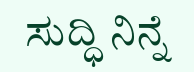ಸುದ್ಧಿ ನಿನ್ನೆ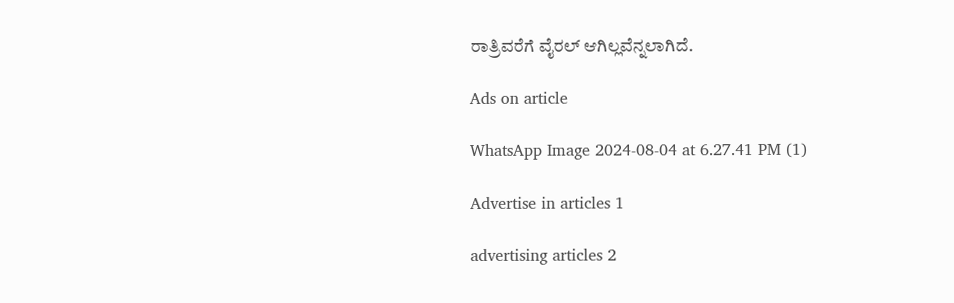ರಾತ್ರಿವರೆಗೆ ವೈರಲ್ ಆಗಿಲ್ಲವೆನ್ನಲಾಗಿದೆ.

Ads on article

WhatsApp Image 2024-08-04 at 6.27.41 PM (1)

Advertise in articles 1

advertising articles 2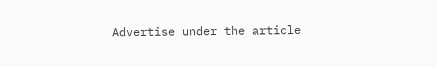Advertise under the article